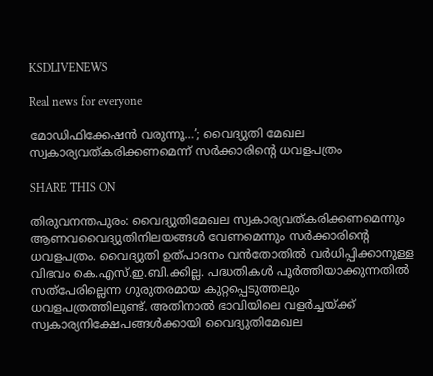KSDLIVENEWS

Real news for everyone

മോഡിഫിക്കേഷൻ വരുന്നൂ…’; വൈദ്യുതി മേഖല സ്വകാര്യവത്കരിക്കണമെന്ന് സർക്കാരിന്റെ ധവളപത്രം

SHARE THIS ON

തിരുവനന്തപുരം: വൈദ്യുതിമേഖല സ്വകാര്യവത്കരിക്കണമെന്നും ആണവവൈദ്യുതിനിലയങ്ങൾ വേണമെന്നും സർക്കാരിന്റെ ധവളപത്രം. വൈദ്യുതി ഉത്പാദനം വൻതോതിൽ വർധിപ്പിക്കാനുള്ള വിഭവം കെ.എസ്.ഇ.ബി.ക്കില്ല. പദ്ധതികൾ പൂർത്തിയാക്കുന്നതിൽ സത്പേരില്ലെന്ന ഗുരുതരമായ കുറ്റപ്പെടുത്തലും ധവളപത്രത്തിലുണ്ട്. അതിനാൽ ഭാവിയിലെ വളർച്ചയ്ക്ക് സ്വകാര്യനിക്ഷേപങ്ങൾക്കായി വൈദ്യുതിമേഖല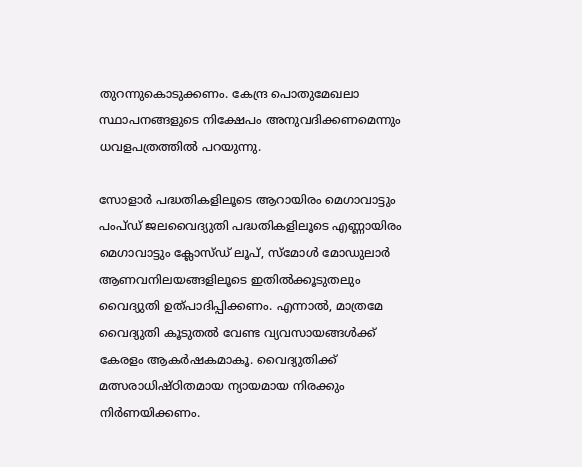തുറന്നുകൊടുക്കണം. കേന്ദ്ര പൊതുമേഖലാ സ്ഥാപനങ്ങളുടെ നിക്ഷേപം അനുവദിക്കണമെന്നും ധവളപത്രത്തിൽ പറയുന്നു.

സോളാർ പദ്ധതികളിലൂടെ ആറായിരം മെഗാവാട്ടും പംപ്ഡ് ജലവൈദ്യുതി പദ്ധതികളിലൂടെ എണ്ണായിരം മെഗാവാട്ടും ക്ലോസ്ഡ് ലൂപ്, സ്മോൾ മോഡുലാർ ആണവനിലയങ്ങളിലൂടെ ഇതിൽക്കൂടുതലും വൈദ്യുതി ഉത്പാദിപ്പിക്കണം. എന്നാൽ, മാത്രമേ വൈദ്യുതി കൂടുതൽ വേണ്ട വ്യവസായങ്ങൾക്ക് കേരളം ആകർഷകമാകൂ. വൈദ്യുതിക്ക് മത്സരാധിഷ്ഠിതമായ ന്യായമായ നിരക്കും നിർണയിക്കണം.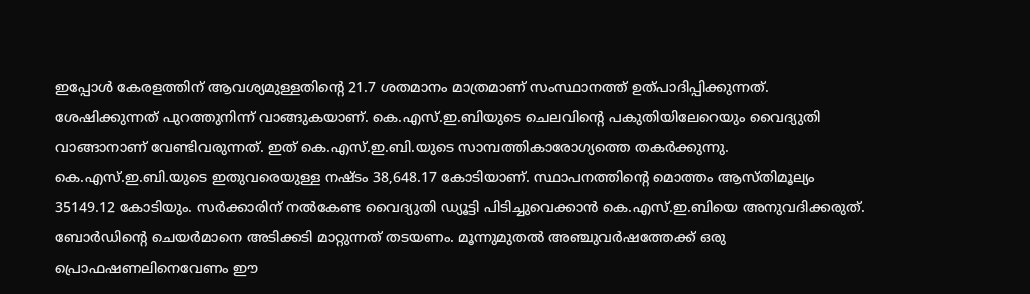ഇപ്പോൾ കേരളത്തിന് ആവശ്യമുള്ളതിന്റെ 21.7 ശതമാനം മാത്രമാണ് സംസ്ഥാനത്ത് ഉത്പാദിപ്പിക്കുന്നത്. ശേഷിക്കുന്നത് പുറത്തുനിന്ന് വാങ്ങുകയാണ്. കെ.എസ്.ഇ.ബിയുടെ ചെലവിന്റെ പകുതിയിലേറെയും വൈദ്യുതി വാങ്ങാനാണ് വേണ്ടിവരുന്നത്. ഇത് കെ.എസ്.ഇ.ബി.യുടെ സാമ്പത്തികാരോഗ്യത്തെ തകർക്കുന്നു. കെ.എസ്.ഇ.ബി.യുടെ ഇതുവരെയുള്ള നഷ്ടം 38,648.17 കോടിയാണ്. സ്ഥാപനത്തിന്റെ മൊത്തം ആസ്തിമൂല്യം 35149.12 കോടിയും. സർക്കാരിന് നൽകേണ്ട വൈദ്യുതി ഡ്യൂട്ടി പിടിച്ചുവെക്കാൻ കെ.എസ്.ഇ.ബിയെ അനുവദിക്കരുത്. ബോർഡിന്റെ ചെയർമാനെ അടിക്കടി മാറ്റുന്നത് തടയണം. മൂന്നുമുതൽ അഞ്ചുവർഷത്തേക്ക് ഒരു പ്രൊഫഷണലിനെവേണം ഈ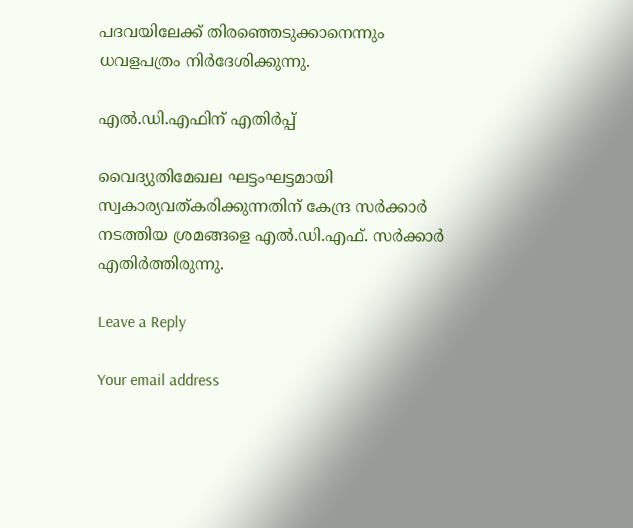പദവയിലേക്ക് തിരഞ്ഞെടുക്കാനെന്നും ധവളപത്രം നിർദേശിക്കുന്നു.

എൽ.ഡി.എഫിന് എതിർപ്പ്

വൈദ്യുതിമേഖല ഘട്ടംഘട്ടമായി സ്വകാര്യവത്കരിക്കുന്നതിന് കേന്ദ്ര സർക്കാർ നടത്തിയ ശ്രമങ്ങളെ എൽ.ഡി.എഫ്. സർക്കാർ എതിർത്തിരുന്നു.

Leave a Reply

Your email address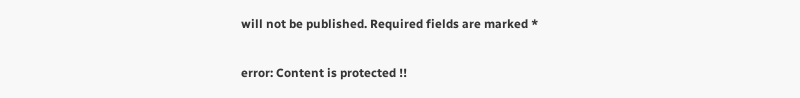will not be published. Required fields are marked *

error: Content is protected !!